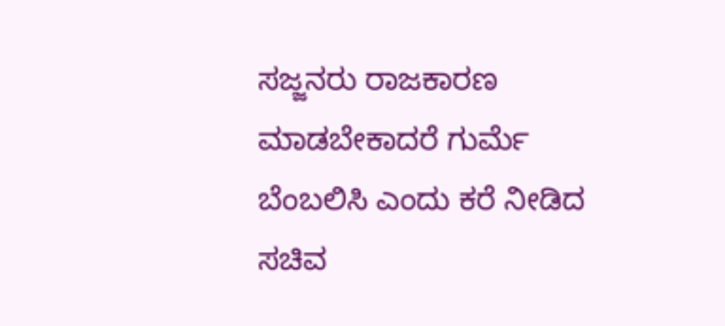ಸಜ್ಜನರು ರಾಜಕಾರಣ ಮಾಡಬೇಕಾದರೆ ಗುರ್ಮೆ ಬೆಂಬಲಿಸಿ ಎಂದು ಕರೆ ನೀಡಿದ ಸಚಿವ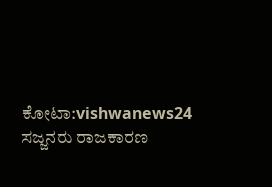ಕೋಟಾ:vishwanews24
ಸಜ್ಜನರು ರಾಜಕಾರಣ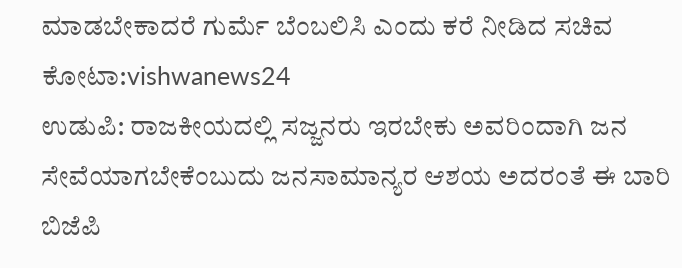ಮಾಡಬೇಕಾದರೆ ಗುರ್ಮೆ ಬೆಂಬಲಿಸಿ ಎಂದು ಕರೆ ನೀಡಿದ ಸಚಿವ ಕೋಟಾ:vishwanews24
ಉಡುಪಿ: ರಾಜಕೀಯದಲ್ಲಿ ಸಜ್ಜನರು ಇರಬೇಕು ಅವರಿಂದಾಗಿ ಜನ ಸೇವೆಯಾಗಬೇಕೆಂಬುದು ಜನಸಾಮಾನ್ಯರ ಆಶಯ ಅದರಂತೆ ಈ ಬಾರಿ ಬಿಜೆಪಿ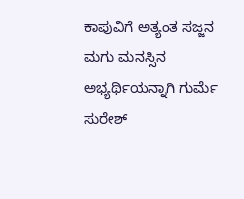ಕಾಪುವಿಗೆ ಅತ್ಯಂತ ಸಜ್ಜನ ಮಗು ಮನಸ್ಸಿನ ಅಭ್ಯರ್ಥಿಯನ್ನಾಗಿ ಗುರ್ಮೆ ಸುರೇಶ್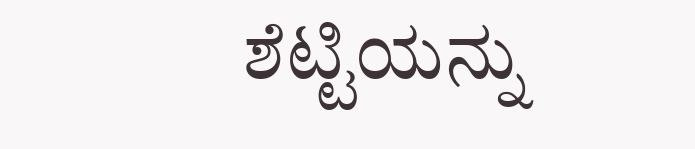ಶೆಟ್ಟಿಯನ್ನು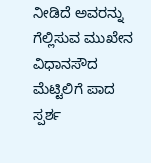ನೀಡಿದೆ ಅವರನ್ನು ಗೆಲ್ಲಿಸುವ ಮುಖೇನ ವಿಧಾನಸೌದ ಮೆಟ್ಟಿಲಿಗೆ ಪಾದ ಸ್ಪರ್ಶ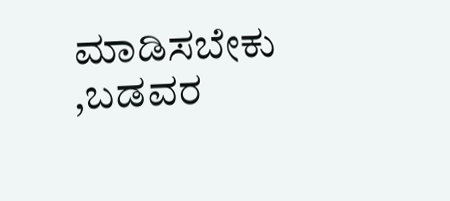ಮಾಡಿಸಬೇಕು ,ಬಡವರ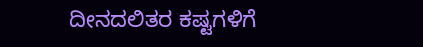ದೀನದಲಿತರ ಕಷ್ಟಗಳಿಗೆ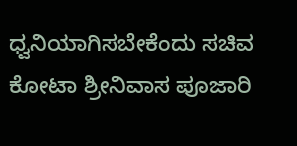ಧ್ವನಿಯಾಗಿಸಬೇಕೆಂದು ಸಚಿವ ಕೋಟಾ ಶ್ರೀನಿವಾಸ ಪೂಜಾರಿ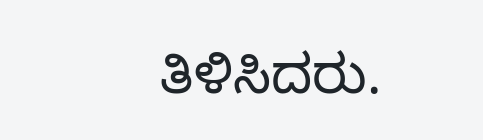ತಿಳಿಸಿದರು.